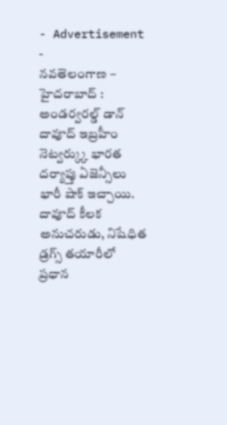- Advertisement -
నవతెలంగాణ – హైదరాబాద్ : అండర్వరల్డ్ డాన్ దావూద్ ఇబ్రహీం నెట్వర్క్కు భారత దర్యాప్తు ఏజెన్సీలు భారీ షాక్ ఇచ్చాయి. దావూద్ కీలక అనుచరుడు, నిషేధిత డ్రగ్స్ తయారీలో ప్రధాన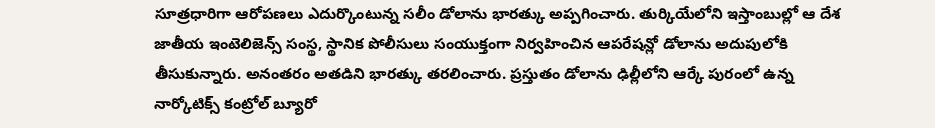సూత్రధారిగా ఆరోపణలు ఎదుర్కొంటున్న సలీం డోలాను భారత్కు అప్పగించారు. తుర్కియేలోని ఇస్తాంబుల్లో ఆ దేశ జాతీయ ఇంటెలిజెన్స్ సంస్థ, స్థానిక పోలీసులు సంయుక్తంగా నిర్వహించిన ఆపరేషన్లో డోలాను అదుపులోకి తీసుకున్నారు. అనంతరం అతడిని భారత్కు తరలించారు. ప్రస్తుతం డోలాను ఢిల్లీలోని ఆర్కే పురంలో ఉన్న నార్కోటిక్స్ కంట్రోల్ బ్యూరో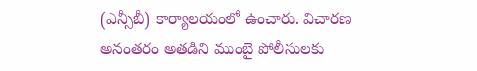(ఎన్సీబీ) కార్యాలయంలో ఉంచారు. విచారణ అనంతరం అతడిని ముంబై పోలీసులకు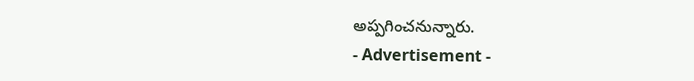అప్పగించనున్నారు.
- Advertisement -